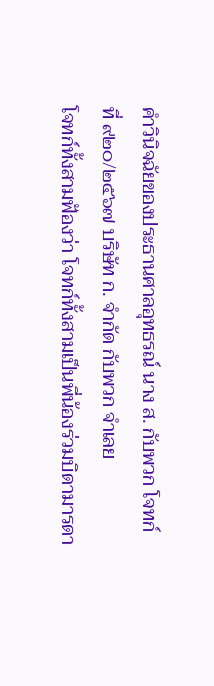คำวินิจฉัยของประธานศาลอุทธรณ์ นาง ส. กับพวก โจทก์
ที่ ๙๒๐/๒๕๖๗ บริษัท ก. จำกัด กับพวก จำเลย
โจทก์ทั้งสามฟ้องว่า โจทก์ทั้งสามเป็นพี่น้องร่วมบิดามารดา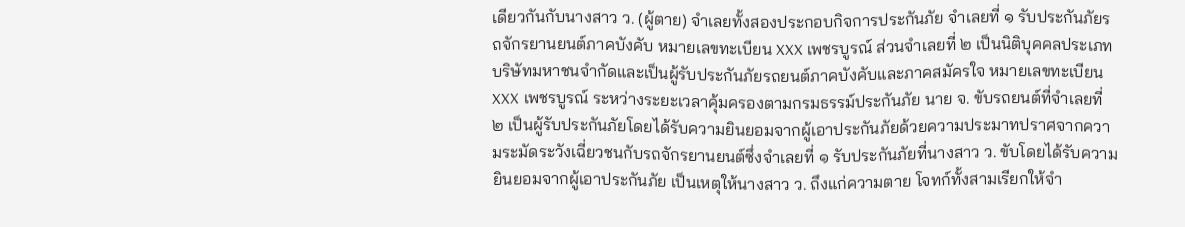เดียวกันกับนางสาว ว. (ผู้ตาย) จำเลยทั้งสองประกอบกิจการประกันภัย จำเลยที่ ๑ รับประกันภัยรถจักรยานยนต์ภาคบังคับ หมายเลขทะเบียน XXX เพชรบูรณ์ ส่วนจำเลยที่ ๒ เป็นนิติบุคคลประเภทบริษัทมหาชนจำกัดและเป็นผู้รับประกันภัยรถยนต์ภาคบังคับและภาคสมัครใจ หมายเลขทะเบียน XXX เพชรบูรณ์ ระหว่างระยะเวลาคุ้มครองตามกรมธรรม์ประกันภัย นาย จ. ขับรถยนต์ที่จำเลยที่ ๒ เป็นผู้รับประกันภัยโดยได้รับความยินยอมจากผู้เอาประกันภัยด้วยความประมาทปราศจากความระมัดระวังเฉี่ยวชนกับรถจักรยานยนต์ซึ่งจำเลยที่ ๑ รับประกันภัยที่นางสาว ว. ขับโดยได้รับความยินยอมจากผู้เอาประกันภัย เป็นเหตุให้นางสาว ว. ถึงแก่ความตาย โจทก์ทั้งสามเรียกให้จำ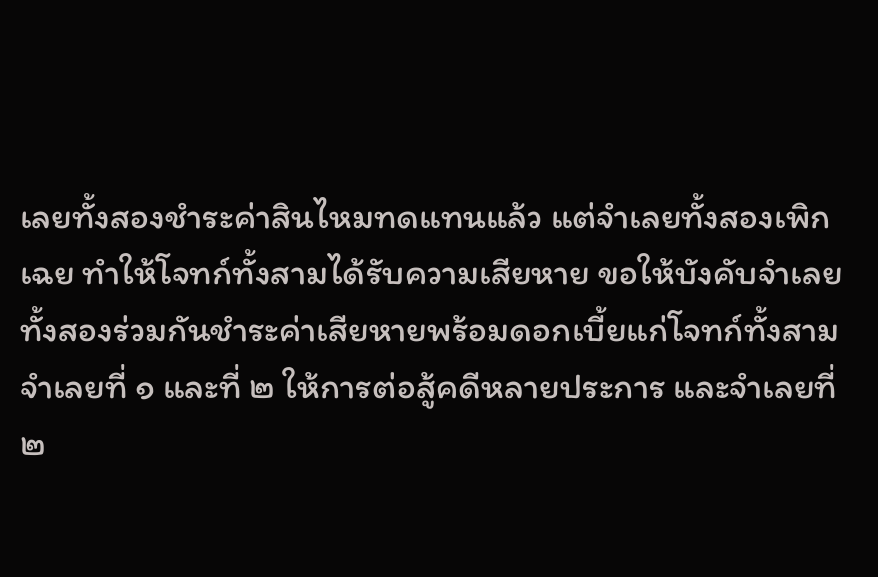เลยทั้งสองชำระค่าสินไหมทดแทนแล้ว แต่จำเลยทั้งสองเพิกเฉย ทำให้โจทก์ทั้งสามได้รับความเสียหาย ขอให้บังคับจำเลยทั้งสองร่วมกันชำระค่าเสียหายพร้อมดอกเบี้ยแก่โจทก์ทั้งสาม
จำเลยที่ ๑ และที่ ๒ ให้การต่อสู้คดีหลายประการ และจำเลยที่ ๒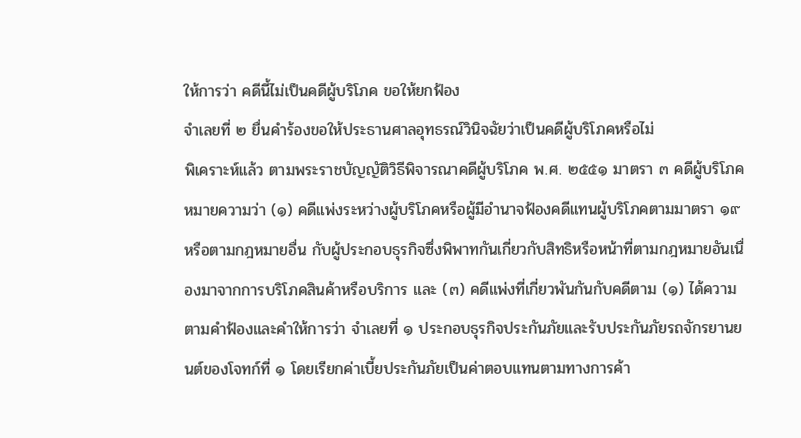ให้การว่า คดีนี้ไม่เป็นคดีผู้บริโภค ขอให้ยกฟ้อง
จำเลยที่ ๒ ยื่นคำร้องขอให้ประธานศาลอุทธรณ์วินิจฉัยว่าเป็นคดีผู้บริโภคหรือไม่
พิเคราะห์แล้ว ตามพระราชบัญญัติวิธีพิจารณาคดีผู้บริโภค พ.ศ. ๒๕๕๑ มาตรา ๓ คดีผู้บริโภคหมายความว่า (๑) คดีแพ่งระหว่างผู้บริโภคหรือผู้มีอำนาจฟ้องคดีแทนผู้บริโภคตามมาตรา ๑๙ หรือตามกฎหมายอื่น กับผู้ประกอบธุรกิจซึ่งพิพาทกันเกี่ยวกับสิทธิหรือหน้าที่ตามกฎหมายอันเนื่องมาจากการบริโภคสินค้าหรือบริการ และ (๓) คดีแพ่งที่เกี่ยวพันกันกับคดีตาม (๑) ได้ความตามคำฟ้องและคำให้การว่า จำเลยที่ ๑ ประกอบธุรกิจประกันภัยและรับประกันภัยรถจักรยานยนต์ของโจทก์ที่ ๑ โดยเรียกค่าเบี้ยประกันภัยเป็นค่าตอบแทนตามทางการค้า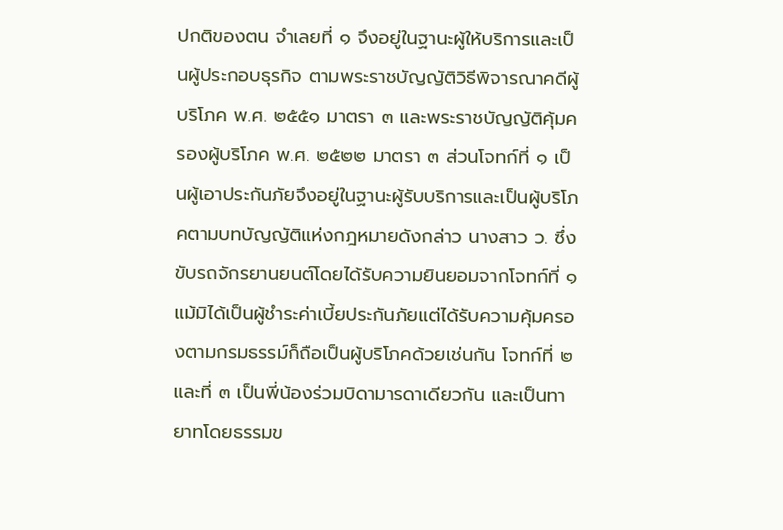ปกติของตน จำเลยที่ ๑ จึงอยู่ในฐานะผู้ให้บริการและเป็นผู้ประกอบธุรกิจ ตามพระราชบัญญัติวิธีพิจารณาคดีผู้บริโภค พ.ศ. ๒๕๕๑ มาตรา ๓ และพระราชบัญญัติคุ้มครองผู้บริโภค พ.ศ. ๒๕๒๒ มาตรา ๓ ส่วนโจทก์ที่ ๑ เป็นผู้เอาประกันภัยจึงอยู่ในฐานะผู้รับบริการและเป็นผู้บริโภคตามบทบัญญัติแห่งกฎหมายดังกล่าว นางสาว ว. ซึ่งขับรถจักรยานยนต์โดยได้รับความยินยอมจากโจทก์ที่ ๑ แม้มิได้เป็นผู้ชำระค่าเบี้ยประกันภัยแต่ได้รับความคุ้มครองตามกรมธรรม์ก็ถือเป็นผู้บริโภคด้วยเช่นกัน โจทก์ที่ ๒ และที่ ๓ เป็นพี่น้องร่วมบิดามารดาเดียวกัน และเป็นทายาทโดยธรรมข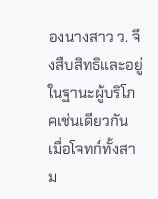องนางสาว ว. จึงสืบสิทธิและอยู่ในฐานะผู้บริโภคเช่นเดียวกัน เมื่อโจทก์ทั้งสาม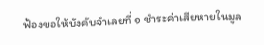ฟ้องขอให้บังคับจำเลยที่ ๑ ชำระค่าเสียหายในมูล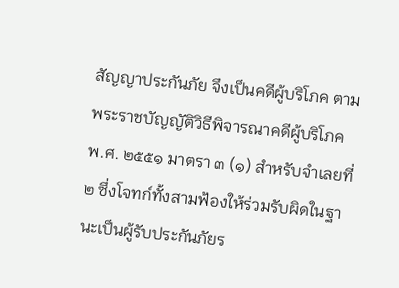สัญญาประกันภัย จึงเป็นคดีผู้บริโภค ตามพระราชบัญญัติวิธีพิจารณาคดีผู้บริโภค พ.ศ. ๒๕๕๑ มาตรา ๓ (๑) สำหรับจำเลยที่ ๒ ซึ่งโจทก์ทั้งสามฟ้องให้ร่วมรับผิดในฐานะเป็นผู้รับประกันภัยร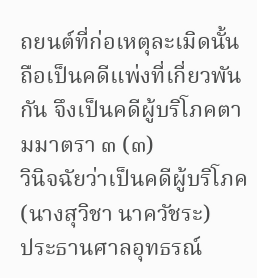ถยนต์ที่ก่อเหตุละเมิดนั้น ถือเป็นคดีแพ่งที่เกี่ยวพันกัน จึงเป็นคดีผู้บริโภคตามมาตรา ๓ (๓)
วินิจฉัยว่าเป็นคดีผู้บริโภค
(นางสุวิชา นาควัชระ)
ประธานศาลอุทธรณ์